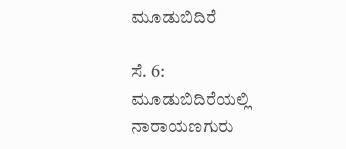ಮೂಡುಬಿದಿರೆ

ಸೆ. 6: ಮೂಡುಬಿದಿರೆಯಲ್ಲಿ ನಾರಾಯಣಗುರು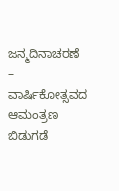ಜನ್ಮದಿನಾಚರಣೆ – ವಾರ್ಷಿಕೋತ್ಸವದ ಆಮಂತ್ರಣ ಬಿಡುಗಡೆ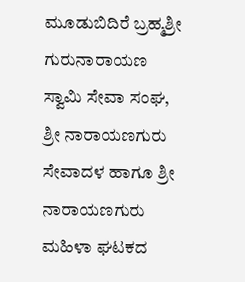ಮೂಡುಬಿದಿರೆ ಬ್ರಹ್ಮಶ್ರೀ ಗುರುನಾರಾಯಣ ಸ್ವಾಮಿ ಸೇವಾ ಸಂಘ, ಶ್ರೀ ನಾರಾಯಣಗುರು ಸೇವಾದಳ ಹಾಗೂ ಶ್ರೀ ನಾರಾಯಣಗುರು ಮಹಿಳಾ ಘಟಕದ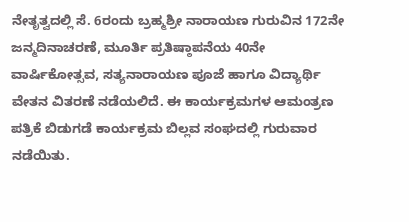ನೇತೃತ್ವದಲ್ಲಿ ಸೆ. 6ರಂದು ಬ್ರಹ್ಮಶ್ರೀ ನಾರಾಯಣ ಗುರುವಿನ 172ನೇ ಜನ್ಮದಿನಾಚರಣೆ, ಮೂರ್ತಿ ಪ್ರತಿಷ್ಠಾಪನೆಯ 40ನೇ ವಾರ್ಷಿಕೋತ್ಸವ, ಸತ್ಯನಾರಾಯಣ ಪೂಜೆ ಹಾಗೂ ವಿದ್ಯಾರ್ಥಿ ವೇತನ ವಿತರಣೆ ನಡೆಯಲಿದೆ. ಈ ಕಾರ್ಯಕ್ರಮಗಳ ಆಮಂತ್ರಣ ಪತ್ರಿಕೆ ಬಿಡುಗಡೆ ಕಾರ್ಯಕ್ರಮ ಬಿಲ್ಲವ ಸಂಘದಲ್ಲಿ ಗುರುವಾರ ನಡೆಯಿತು.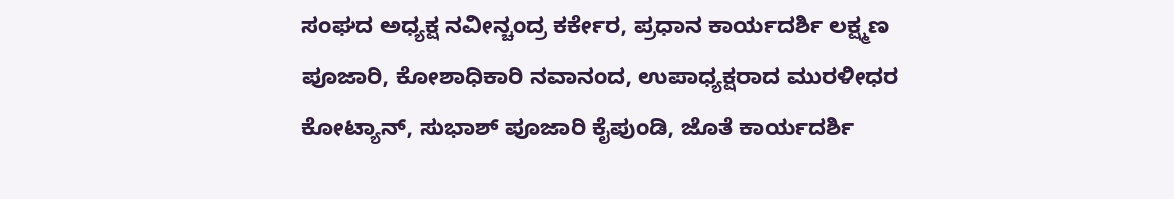ಸಂಘದ ಅಧ್ಯಕ್ಷ ನವೀನ್ಚಂದ್ರ ಕರ್ಕೇರ, ಪ್ರಧಾನ ಕಾರ್ಯದರ್ಶಿ ಲಕ್ಷ್ಮಣ ಪೂಜಾರಿ, ಕೋಶಾಧಿಕಾರಿ ನವಾನಂದ, ಉಪಾಧ್ಯಕ್ಷರಾದ ಮುರಳೀಧರ ಕೋಟ್ಯಾನ್, ಸುಭಾಶ್ ಪೂಜಾರಿ ಕೈಪುಂಡಿ, ಜೊತೆ ಕಾರ್ಯದರ್ಶಿ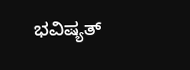ಭವಿಷ್ಯತ್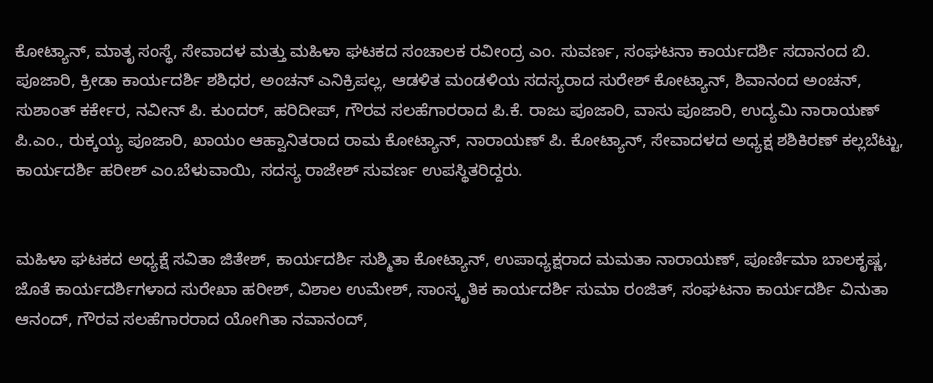ಕೋಟ್ಯಾನ್, ಮಾತೃ ಸಂಸ್ಥೆ, ಸೇವಾದಳ ಮತ್ತು ಮಹಿಳಾ ಘಟಕದ ಸಂಚಾಲಕ ರವೀಂದ್ರ ಎಂ. ಸುವರ್ಣ, ಸಂಘಟನಾ ಕಾರ್ಯದರ್ಶಿ ಸದಾನಂದ ಬಿ. ಪೂಜಾರಿ, ಕ್ರೀಡಾ ಕಾರ್ಯದರ್ಶಿ ಶಶಿಧರ, ಅಂಚನ್ ಎನಿಕ್ರಿಪಲ್ಲ, ಆಡಳಿತ ಮಂಡಳಿಯ ಸದಸ್ಯರಾದ ಸುರೇಶ್ ಕೋಟ್ಯಾನ್, ಶಿವಾನಂದ ಅಂಚನ್, ಸುಶಾಂತ್ ಕರ್ಕೇರ, ನವೀನ್ ಪಿ. ಕುಂದರ್, ಹರಿದೀಪ್, ಗೌರವ ಸಲಹೆಗಾರರಾದ ಪಿ.ಕೆ. ರಾಜು ಪೂಜಾರಿ, ವಾಸು ಪೂಜಾರಿ, ಉದ್ಯಮಿ ನಾರಾಯಣ್ ಪಿ.ಎಂ., ರುಕ್ಕಯ್ಯ ಪೂಜಾರಿ, ಖಾಯಂ ಆಹ್ವಾನಿತರಾದ ರಾಮ ಕೋಟ್ಯಾನ್, ನಾರಾಯಣ್ ಪಿ. ಕೋಟ್ಯಾನ್, ಸೇವಾದಳದ ಅಧ್ಯಕ್ಷ ಶಶಿಕಿರಣ್ ಕಲ್ಲಬೆಟ್ಟು, ಕಾರ್ಯದರ್ಶಿ ಹರೀಶ್ ಎಂ.ಬೆಳುವಾಯಿ, ಸದಸ್ಯ ರಾಜೇಶ್ ಸುವರ್ಣ ಉಪಸ್ಥಿತರಿದ್ದರು.


ಮಹಿಳಾ ಘಟಕದ ಅಧ್ಯಕ್ಷೆ ಸವಿತಾ ಜಿತೇಶ್, ಕಾರ್ಯದರ್ಶಿ ಸುಶ್ಮಿತಾ ಕೋಟ್ಯಾನ್, ಉಪಾಧ್ಯಕ್ಷರಾದ ಮಮತಾ ನಾರಾಯಣ್, ಪೂರ್ಣಿಮಾ ಬಾಲಕೃಷ್ಣ, ಜೊತೆ ಕಾರ್ಯದರ್ಶಿಗಳಾದ ಸುರೇಖಾ ಹರೀಶ್, ವಿಶಾಲ ಉಮೇಶ್, ಸಾಂಸ್ಕೃತಿಕ ಕಾರ್ಯದರ್ಶಿ ಸುಮಾ ರಂಜಿತ್, ಸಂಘಟನಾ ಕಾರ್ಯದರ್ಶಿ ವಿನುತಾ ಆನಂದ್, ಗೌರವ ಸಲಹೆಗಾರರಾದ ಯೋಗಿತಾ ನವಾನಂದ್,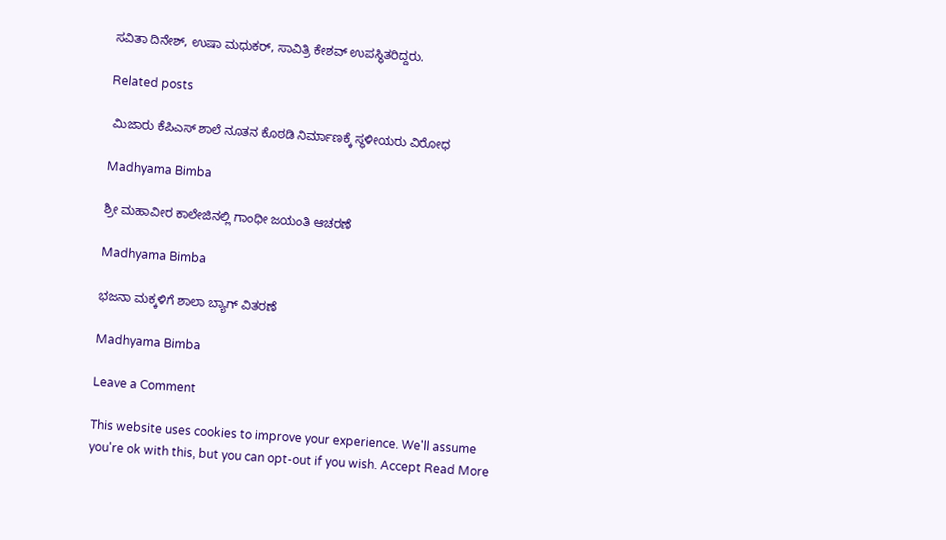ಸವಿತಾ ದಿನೇಶ್, ಉಷಾ ಮಧುಕರ್, ಸಾವಿತ್ರಿ ಕೇಶವ್ ಉಪಸ್ಥಿತರಿದ್ದರು.

Related posts

 ಮಿಜಾರು ಕೆಪಿಎಸ್ ಶಾಲೆ ನೂತನ ಕೊಠಡಿ ನಿರ್ಮಾಣಕ್ಕೆ ಸ್ಥಳೀಯರು ವಿರೋಧ

Madhyama Bimba

ಶ್ರೀ ಮಹಾವೀರ ಕಾಲೇಜಿನಲ್ಲಿ ಗಾಂಧೀ ಜಯಂತಿ ಆಚರಣೆ

Madhyama Bimba

ಭಜನಾ ಮಕ್ಕಳಿಗೆ ಶಾಲಾ ಬ್ಯಾಗ್ ವಿತರಣೆ

Madhyama Bimba

Leave a Comment

This website uses cookies to improve your experience. We'll assume you're ok with this, but you can opt-out if you wish. Accept Read More